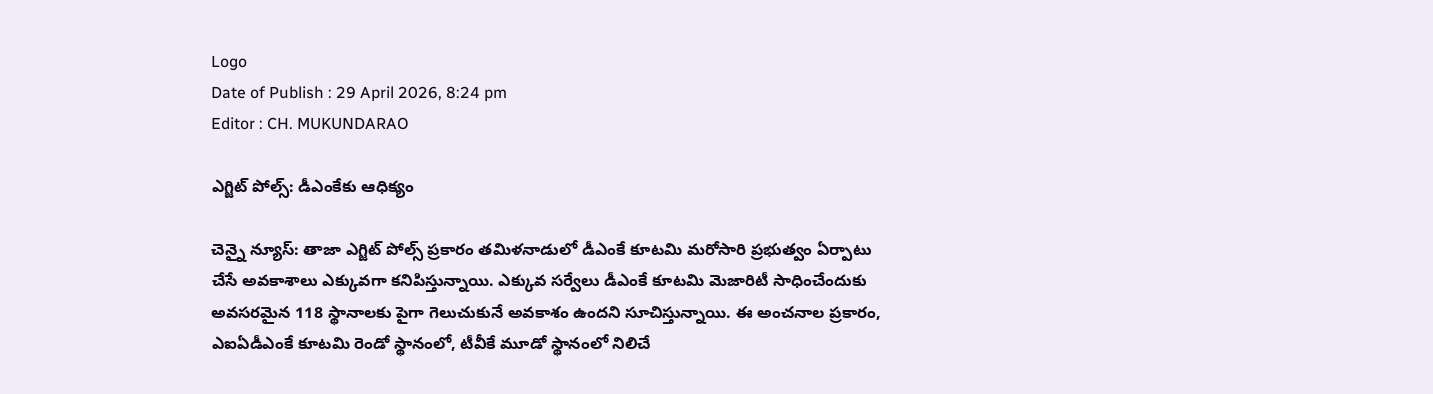Logo
Date of Publish : 29 April 2026, 8:24 pm
Editor : CH. MUKUNDARAO

ఎగ్జిట్ పోల్స్: డీఎంకేకు ఆధిక్యం

చెన్నై న్యూస్: తాజా ఎగ్జిట్ పోల్స్ ప్రకారం తమిళనాడులో డీఎంకే కూటమి మరోసారి ప్రభుత్వం ఏర్పాటు చేసే అవకాశాలు ఎక్కువగా కనిపిస్తున్నాయి. ఎక్కువ సర్వేలు డీఎంకే కూటమి మెజారిటీ సాధించేందుకు అవసరమైన 118 స్థానాలకు పైగా గెలుచుకునే అవకాశం ఉందని సూచిస్తున్నాయి. ఈ అంచనాల ప్రకారం, ఎఐఏడీఎంకే కూటమి రెండో స్థానంలో, టీవీకే మూడో స్థానంలో నిలిచే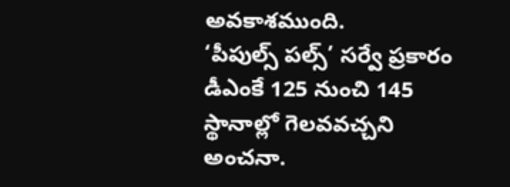అవకాశముంది.
‘పీపుల్స్ పల్స్’ సర్వే ప్రకారం డీఎంకే 125 నుంచి 145 స్థానాల్లో గెలవవచ్చని అంచనా.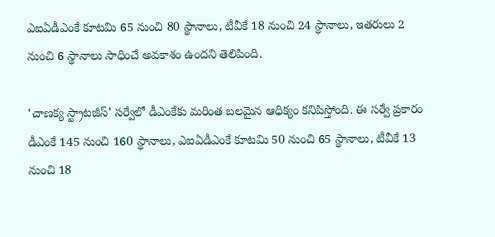ఎఐఏడీఎంకే కూటమి 65 నుంచి 80 స్థానాలు, టీవీకే 18 నుంచి 24 స్థానాలు, ఇతరులు 2 నుంచి 6 స్థానాలు సాధించే అవకాశం ఉందని తెలిపింది.

‘చాణక్య స్ట్రాటజీస్’ సర్వేలో డీఎంకేకు మరింత బలమైన ఆధిక్యం కనిపిస్తోంది. ఈ సర్వే ప్రకారం డీఎంకే 145 నుంచి 160 స్థానాలు, ఎఐఏడీఎంకే కూటమి 50 నుంచి 65 స్థానాలు, టీవీకే 13 నుంచి 18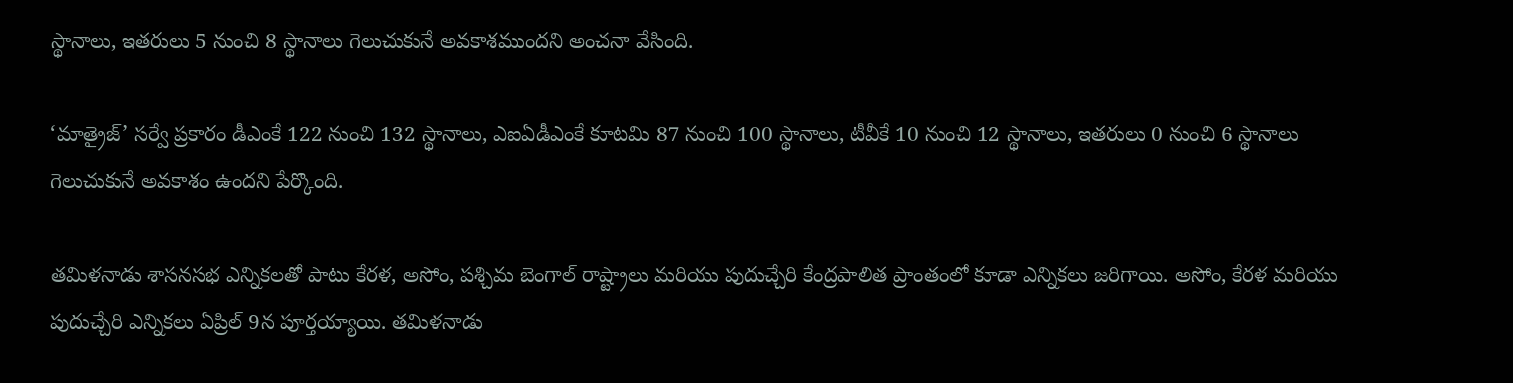స్థానాలు, ఇతరులు 5 నుంచి 8 స్థానాలు గెలుచుకునే అవకాశముందని అంచనా వేసింది.

‘మాత్రైజ్’ సర్వే ప్రకారం డీఎంకే 122 నుంచి 132 స్థానాలు, ఎఐఏడీఎంకే కూటమి 87 నుంచి 100 స్థానాలు, టీవీకే 10 నుంచి 12 స్థానాలు, ఇతరులు 0 నుంచి 6 స్థానాలు గెలుచుకునే అవకాశం ఉందని పేర్కొంది.

తమిళనాడు శాసనసభ ఎన్నికలతో పాటు కేరళ, అసోం, పశ్చిమ బెంగాల్ రాష్ట్రాలు మరియు పుదుచ్చేరి కేంద్రపాలిత ప్రాంతంలో కూడా ఎన్నికలు జరిగాయి. అసోం, కేరళ మరియు పుదుచ్చేరి ఎన్నికలు ఏప్రిల్ 9న పూర్తయ్యాయి. తమిళనాడు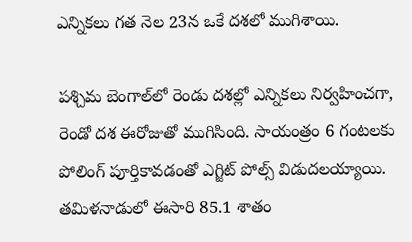ఎన్నికలు గత నెల 23న ఒకే దశలో ముగిశాయి.

పశ్చిమ బెంగాల్‌లో రెండు దశల్లో ఎన్నికలు నిర్వహించగా, రెండో దశ ఈరోజుతో ముగిసింది. సాయంత్రం 6 గంటలకు పోలింగ్ పూర్తికావడంతో ఎగ్జిట్ పోల్స్ విడుదలయ్యాయి.
తమిళనాడులో ఈసారి 85.1 శాతం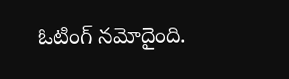ఓటింగ్ నమోదైంది.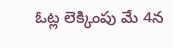ఓట్ల లెక్కింపు మే 4న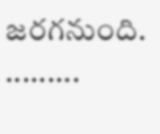జరగనుంది.
.........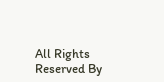All Rights Reserved By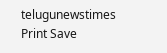telugunewstimes
Print Save